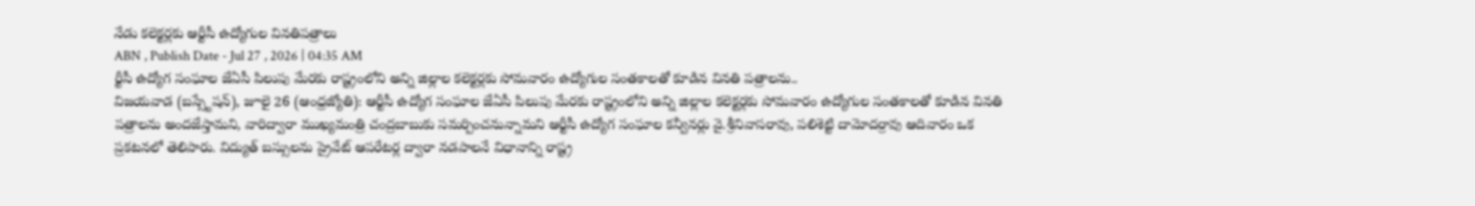నేడు కలెక్టర్లకు ఆర్టీసీ ఉద్యోగుల వినతిపత్రాలు
ABN , Publish Date - Jul 27 , 2026 | 04:35 AM
ర్టీసీ ఉద్యోగ సంఘాల జేఏసీ పిలుపు మేరకు రాష్ట్రంలోని అన్ని జిల్లాల కలెక్టర్లకు సోమవారం ఉద్యోగుల సంతకాలతో కూడిన వినతి పత్రాలను..
విజయవాడ (బస్స్టేషన్), జూలై 26 (ఆంధ్రజ్యోతి): ఆర్టీసీ ఉద్యోగ సంఘాల జేఏసీ పిలుపు మేరకు రాష్ట్రంలోని అన్ని జిల్లాల కలెక్టర్లకు సోమవారం ఉద్యోగుల సంతకాలతో కూడిన వినతి పత్రాలను అందజేస్తామని, వారిద్వారా ముఖ్యమంత్రి చంద్రబాబుకు సమర్పించనున్నామని ఆర్టీసీ ఉద్యోగ సంఘాల కన్వీనర్లు వై.శ్రీనివాసరావు, పలిశెట్టి దామోదర్రావు ఆదివారం ఒక ప్రకటనలో తెలిపారు. విద్యుత్ బస్సులను ప్రైవేట్ ఆపరేటర్ల ద్వారా నడపాలనే విధానాన్ని రాష్ట్ర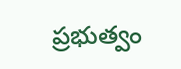ప్రభుత్వం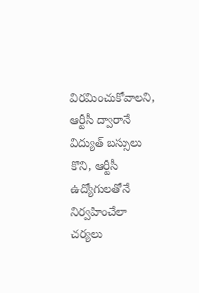విరమించుకోవాలని, ఆర్టీసీ ద్వారానే విద్యుత్ బస్సులు కొని, ఆర్టీసీ ఉద్యోగులతోనే నిర్వహించేలా చర్యలు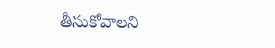తీసుకోవాలని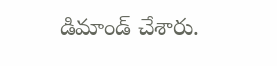డిమాండ్ చేశారు.